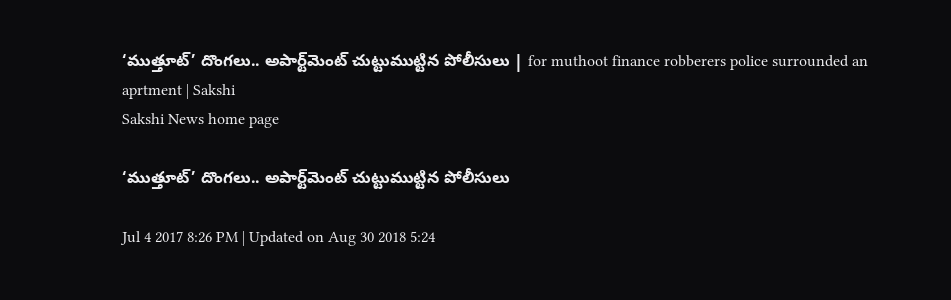‘ముత్తూట్‌’ దొంగలు.. అపార్ట్‌మెంట్‌ చుట్టుముట్టిన పోలీసులు | for muthoot finance robberers police surrounded an aprtment | Sakshi
Sakshi News home page

‘ముత్తూట్‌’ దొంగలు.. అపార్ట్‌మెంట్‌ చుట్టుముట్టిన పోలీసులు

Jul 4 2017 8:26 PM | Updated on Aug 30 2018 5:24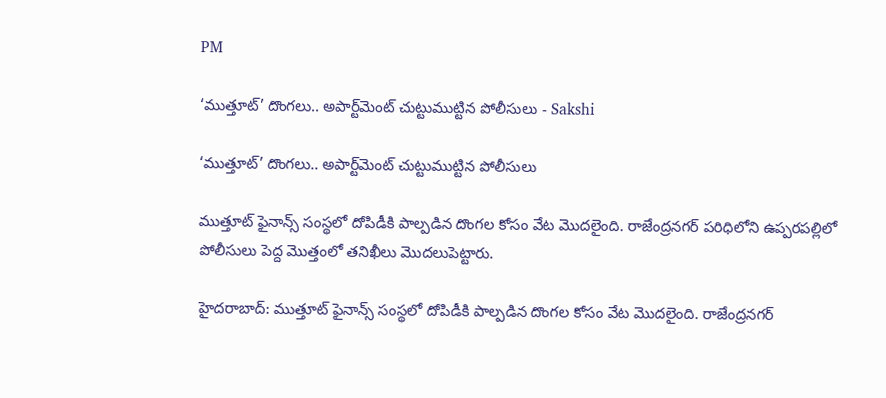PM

‘ముత్తూట్‌’ దొంగలు.. అపార్ట్‌మెంట్‌ చుట్టుముట్టిన పోలీసులు - Sakshi

‘ముత్తూట్‌’ దొంగలు.. అపార్ట్‌మెంట్‌ చుట్టుముట్టిన పోలీసులు

ముత్తూట్‌ ఫైనాన్స్‌ సంస్థలో దోపిడీకి పాల్పడిన దొంగల కోసం వేట మొదలైంది. రాజేంద్రనగర్‌ పరిధిలోని ఉప్పరపల్లిలో పోలీసులు పెద్ద మొత్తంలో తనిఖీలు మొదలుపెట్టారు.

హైదరాబాద్‌: ముత్తూట్‌ ఫైనాన్స్‌ సంస్థలో దోపిడీకి పాల్పడిన దొంగల కోసం వేట మొదలైంది. రాజేంద్రనగర్‌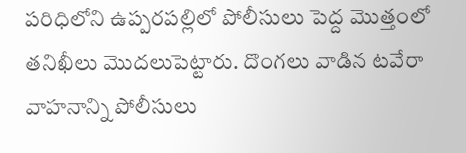పరిధిలోని ఉప్పరపల్లిలో పోలీసులు పెద్ద మొత్తంలో తనిఖీలు మొదలుపెట్టారు. దొంగలు వాడిన టవేరా వాహనాన్ని పోలీసులు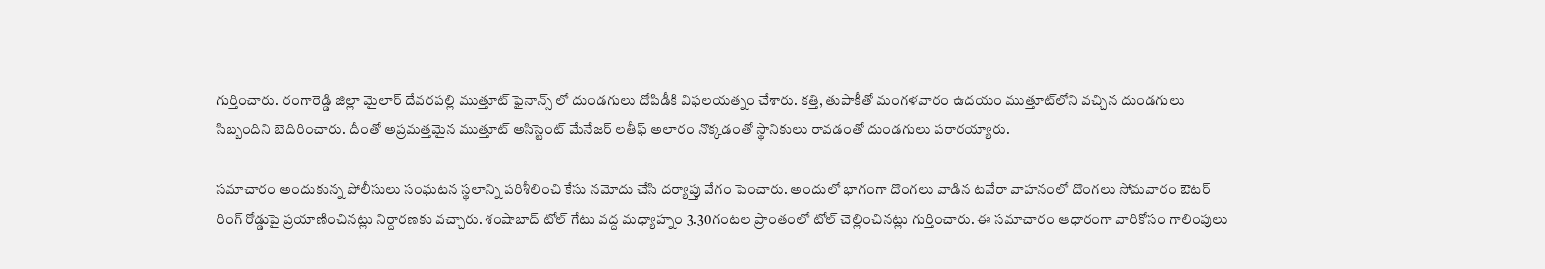గుర్తించారు. రంగారెడ్డి జిల్లా మైలార్ దేవరపల్లి ముత్తూట్ ఫైనాన్స్ లో దుండగులు దోపిడీకి విఫలయత‍్నం చేశారు. కత్తి, తుపాకీతో మంగళవారం ఉదయం ముత్తూట్‌లోని వచ్చిన దుండగులు సిబ‍్బందిని బెదిరించారు. దీంతో అప్రమత‍్తమైన ముత్తూట్ అసిస్టెంట్ మేనేజర్ లతీఫ్ అలారం నొక్కడంతో స్థానికులు రావడంతో దుండగులు పరారయ్యారు.

సమాచారం అందుకున‍్న పోలీసులు సంఘటన స‍్థలాన్ని పరిశీలించి కేసు నమోదు చేసి దర్యాప్తు వేగం పెంచారు. అందులో భాగంగా దొంగలు వాడిన టవేరా వాహనంలో దొంగలు సోమవారం ఔటర్‌ రింగ్‌ రోడ్డుపై ప్రయాణించినట్లు నిర్దారణకు వచ్చారు. శంషాబాద్‌ టోల్‌ గేటు వద్ద మధ్యాహ్నం 3.30గంటల ప్రాంతంలో టోల్‌ చెల్లించినట్లు గుర్తించారు. ఈ సమాచారం ఆధారంగా వారికోసం గాలింపులు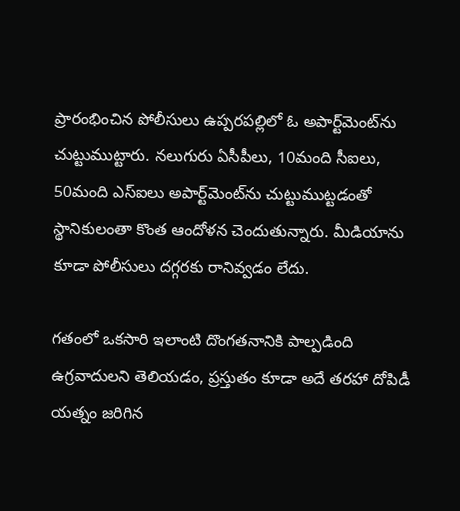ప్రారంభించిన పోలీసులు ఉప్పరపల్లిలో ఓ అపార్ట్‌మెంట్‌ను చుట్టుముట్టారు. నలుగురు ఏసీపీలు, 10మంది సీఐలు, 50మంది ఎస్‌ఐలు అపార్ట్‌మెంట్‌ను చుట్టుముట్టడంతో స్థానికులంతా కొంత ఆందోళన చెందుతున్నారు. మీడియాను కూడా పోలీసులు దగ్గరకు రానివ్వడం లేదు.

గతంలో ఒకసారి ఇలాంటి దొంగతనానికి పాల్పడింది ఉగ్రవాదులని తెలియడం, ప్రస్తుతం కూడా అదే తరహా దోపిడీ యత్నం జరిగిన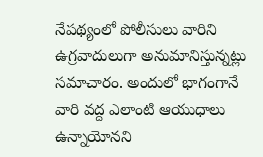నేపథ్యంలో పోలీసులు వారిని ఉగ్రవాదులుగా అనుమానిస్తున్నట్లు సమాచారం. అందులో భాగంగానే వారి వద్ద ఎలాంటి ఆయుధాలు ఉన్నాయోనని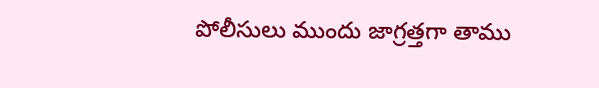పోలీసులు ముందు జాగ్రత్తగా తాము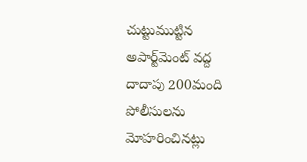చుట్టుముట్టిన అపార్ట్‌మెంట్‌ వద్ద దాదాపు 200మంది పోలీసులను మోహరించినట్లు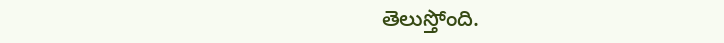తెలుస్తోంది.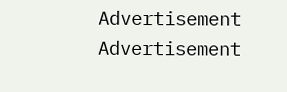Advertisement
Advertisement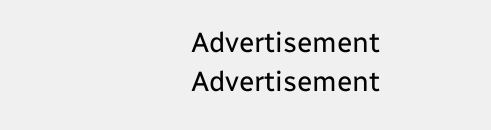Advertisement
Advertisement